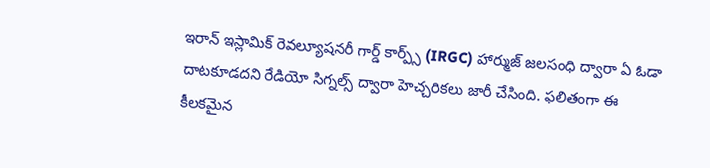ఇరాన్ ఇస్లామిక్ రెవల్యూషనరీ గార్డ్ కార్ప్స్ (IRGC) హార్ముజ్ జలసంధి ద్వారా ఏ ఓడా దాటకూడదని రేడియో సిగ్నల్స్ ద్వారా హెచ్చరికలు జారీ చేసింది. ఫలితంగా ఈ కీలకమైన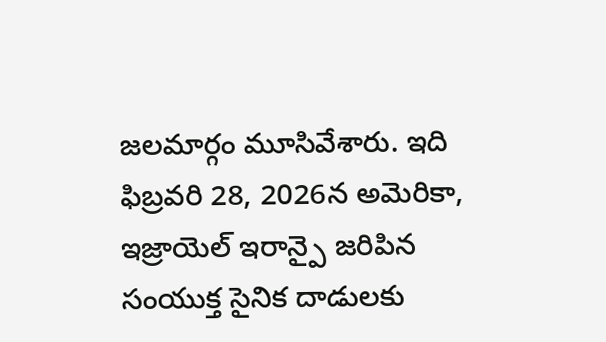జలమార్గం మూసివేశారు. ఇది ఫిబ్రవరి 28, 2026న అమెరికా, ఇజ్రాయెల్ ఇరాన్పై జరిపిన సంయుక్త సైనిక దాడులకు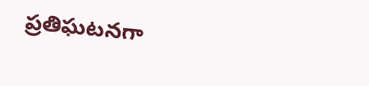ప్రతిఘటనగా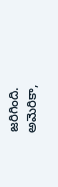జరిగింది. అమెరికా,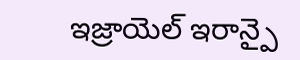ఇజ్రాయెల్ ఇరాన్పై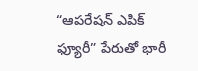“ఆపరేషన్ ఎపిక్ ఫ్యూరీ” పేరుతో భారీ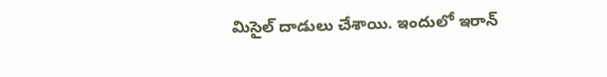మిసైల్ దాడులు చేశాయి. ఇందులో ఇరాన్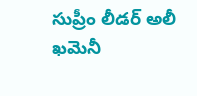సుప్రీం లీడర్ అలీ ఖమెనీ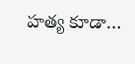హత్య కూడా…